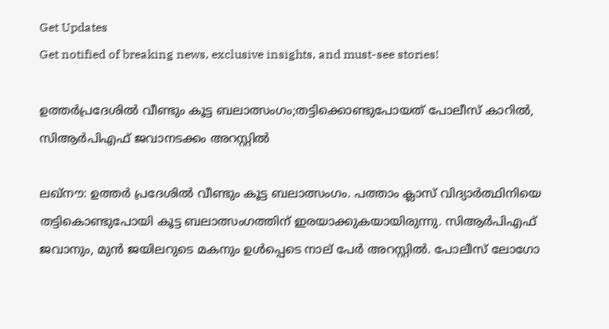Get Updates
Get notified of breaking news, exclusive insights, and must-see stories!

ഉത്തർപ്രദേശിൽ വീണ്ടും കൂട്ട ബലാത്സംഗം;തട്ടിക്കൊണ്ടുപോയത് പോലീസ് കാറിൽ, സിആർപിഎഫ് ജവാനടക്കം അറസ്റ്റിൽ

ലഖ്നൗ: ഉത്തർ പ്രദേശിൽ വീണ്ടും കൂട്ട ബലാത്സംഗം. പത്താം ക്ലാസ് വിദ്യാർത്ഥിനിയെ തട്ടികൊണ്ടുപോയി കൂട്ട ബലാത്സംഗത്തിന് ഇരയാക്കുകയായിരുന്നു. സിആർപിഎഫ് ജവാനും, മുൻ ജയിലറുടെ മകനും ഉൾ‌പ്പെടെ നാല് പേർ അറസ്റ്റിൽ. പോലീസ് ലോഗോ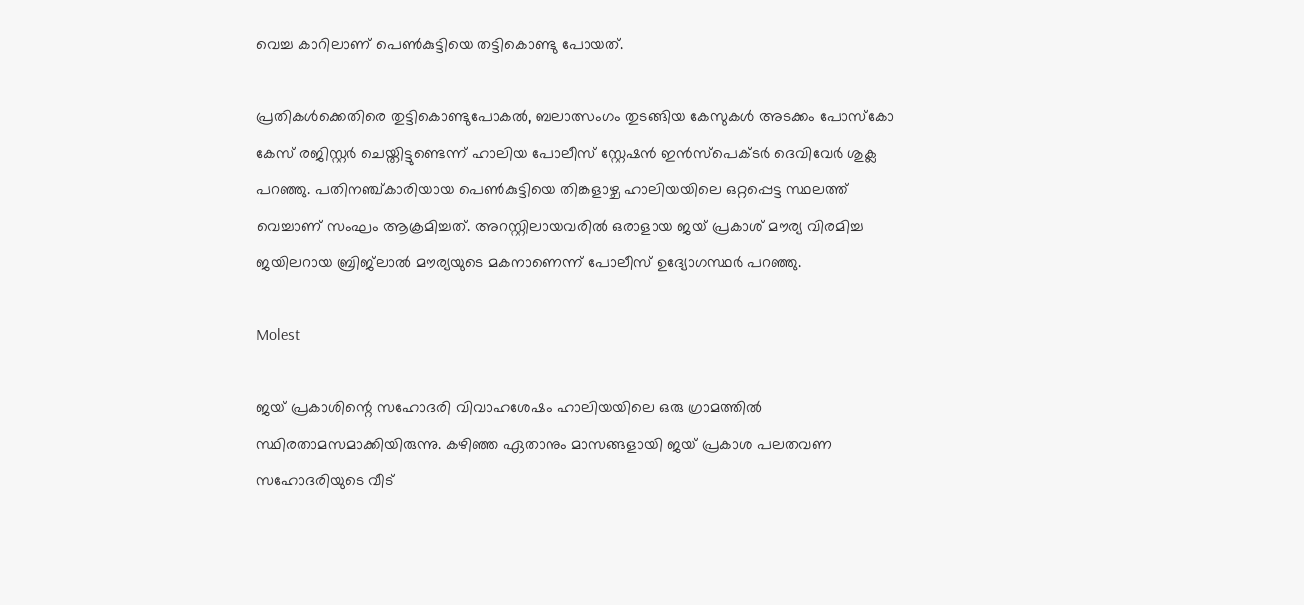വെച്ച കാറിലാണ് പെൺകുട്ടിയെ തട്ടികൊണ്ടു പോയത്.

പ്രതികൾക്കെതിരെ തുട്ടികൊണ്ടുപോകൽ, ബലാത്സംഗം തുടങ്ങിയ കേസുകൾ അടക്കം പോസ്കോ കേസ് രജിസ്റ്റർ ചെയ്തിട്ടുണ്ടെന്ന് ഹാലിയ പോലീസ് സ്റ്റേഷൻ ഇൻസ്പെക്ടർ ദെവിവേർ ശുക്ല പറഞ്ഞു. പതിനഞ്ച്കാരിയായ പെൺകുട്ടിയെ തിങ്കളാഴ്ച ഹാലിയയിലെ ഒറ്റപ്പെട്ട സ്ഥലത്ത് വെച്ചാണ് സംഘം ആക്രമിച്ചത്. അറസ്റ്റിലായവരിൽ ഒരാളായ ജയ് പ്രകാശ് മൗര്യ വിരമിച്ച ജയിലറായ ബ്രിജ്‌ലാൽ മൗര്യയുടെ മകനാണെന്ന് പോലീസ് ഉദ്യോഗസ്ഥർ പറഞ്ഞു.

Molest

ജയ് പ്രകാശിന്റെ സഹോദരി വിവാഹശേഷം ഹാലിയയിലെ ഒരു ഗ്രാമത്തിൽ സ്ഥിരതാമസമാക്കിയിരുന്നു. കഴിഞ്ഞ ഏതാനും മാസങ്ങളായി ജയ് പ്രകാശ പലതവണ സഹോദരിയുടെ വീട്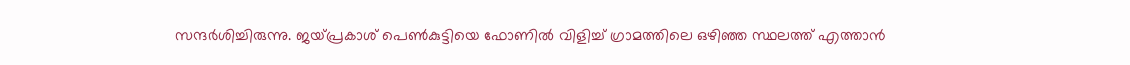സന്ദർശിച്ചിരുന്നു. ജയ്പ്രകാശ് പെൺകുട്ടിയെ ഫോണിൽ വിളിച്ച് ഗ്രാമത്തിലെ ഒഴിഞ്ഞ സ്ഥലത്ത് എത്താൻ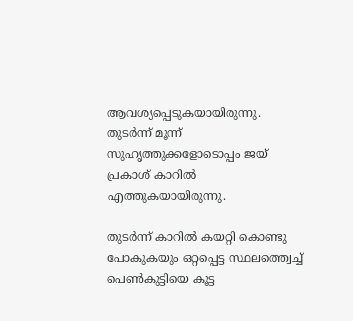ആവശ്യപ്പെടുകയായിരുന്നു. തുടർന്ന് മൂന്ന് സുഹൃത്തുക്കളോടൊപ്പം ജയ് പ്രകാശ് കാറിൽ എത്തുകയായിരുന്നു.

തുടർന്ന് കാറിൽ കയറ്റി കൊണ്ടു പോകുകയും ഒറ്റപ്പെട്ട സ്ഥലത്ത്വെച്ച് പെൺകുട്ടിയെ കൂട്ട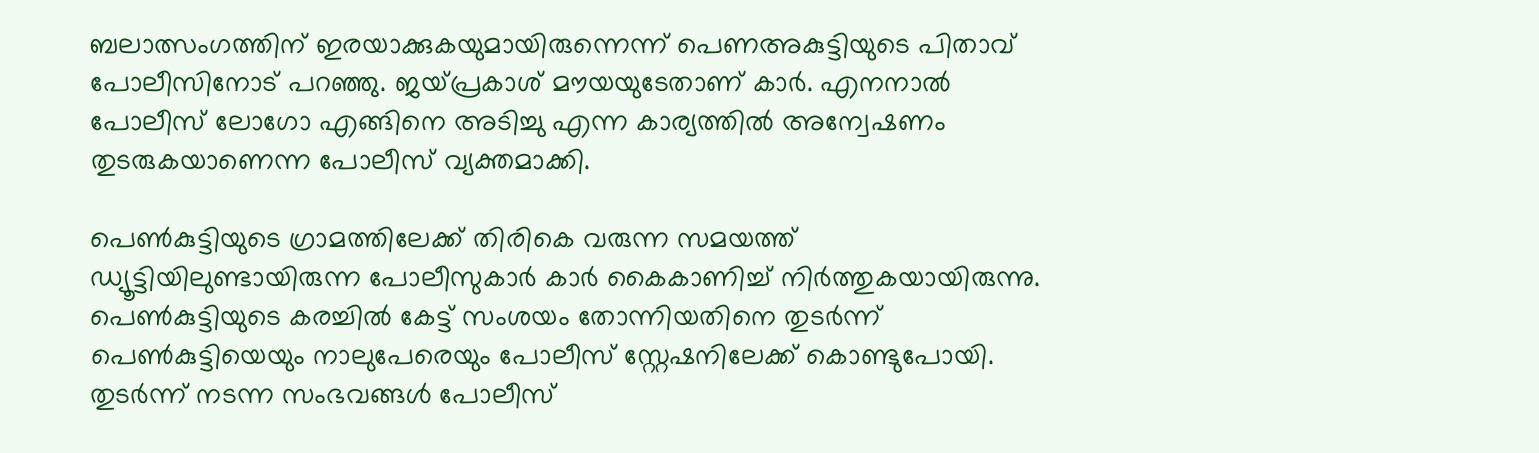ബലാത്സംഗത്തിന് ഇരയാക്കുകയുമായിരുന്നെന്ന് പെണഅ‍കുട്ടിയുടെ പിതാവ് പോലീസിനോട് പറഞ്ഞു. ജയ്പ്രകാശ് മൗയയുടേതാണ് കാർ. എനനാൽ പോലീസ് ലോഗോ എങ്ങിനെ അടിച്ചു എന്ന കാര്യത്തിൽ അന്വേഷണം തുടരുകയാണെന്ന പോലീസ് വ്യക്തമാക്കി.

പെൺകുട്ടിയുടെ ഗ്രാമത്തിലേക്ക് തിരികെ വരുന്ന സമയത്ത് ഡ്യൂട്ടിയിലുണ്ടായിരുന്ന പോലീസുകാർ കാർ കൈകാണിച്ച് നിർത്തുകയായിരുന്നു. പെൺകുട്ടിയുടെ കരച്ചിൽ കേട്ട് സംശയം തോന്നിയതിനെ തുടർന്ന് പെൺകുട്ടിയെയും നാലുപേരെയും പോലീസ് സ്റ്റേഷനിലേക്ക് കൊണ്ടുപോയി. തുടർന്ന് നടന്ന സംഭവങ്ങൾ പോലീസ്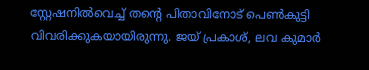സ്റ്റേഷനിൽവെച്ച് തന്റെ പിതാവിനോട് പെൺകുട്ടി വിവരിക്കുകയായിരുന്നു. ജയ് പ്രകാശ്, ലവ കുമാർ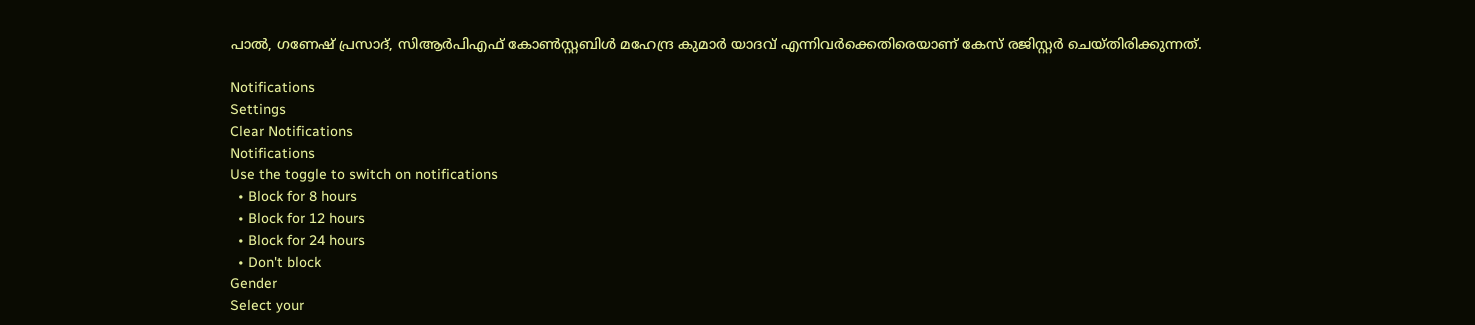പാൽ, ഗണേഷ് പ്രസാദ്, സിആർപിഎഫ് കോൺസ്റ്റബിൾ മഹേന്ദ്ര കുമാർ യാദവ് എന്നിവർക്കെതിരെയാണ് കേസ് രജിസ്റ്റർ ചെയ്തിരിക്കുന്നത്.

Notifications
Settings
Clear Notifications
Notifications
Use the toggle to switch on notifications
  • Block for 8 hours
  • Block for 12 hours
  • Block for 24 hours
  • Don't block
Gender
Select your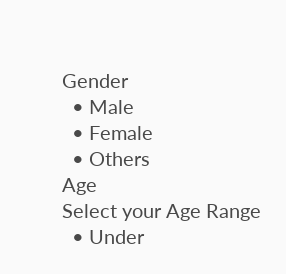Gender
  • Male
  • Female
  • Others
Age
Select your Age Range
  • Under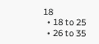18
  • 18 to 25
  • 26 to 35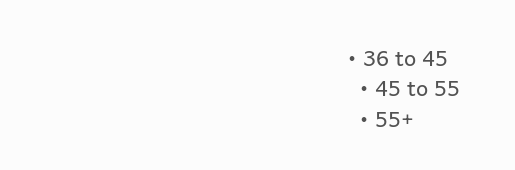• 36 to 45
  • 45 to 55
  • 55+